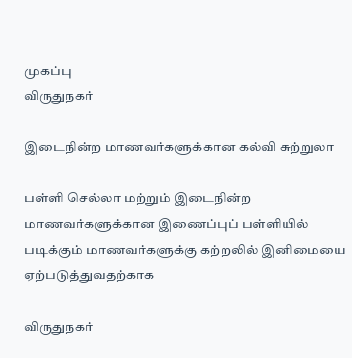முகப்பு
விருதுநகர்

இடைநின்ற மாணவர்களுக்கான கல்வி சுற்றுலா

பள்ளி செல்லா மற்றும் இடைநின்ற மாணவர்களுக்கான இணைப்புப் பள்ளியில் படிக்கும் மாணவர்களுக்கு கற்றலில் இனிமையை ஏற்படுத்துவதற்காக

விருதுநகர்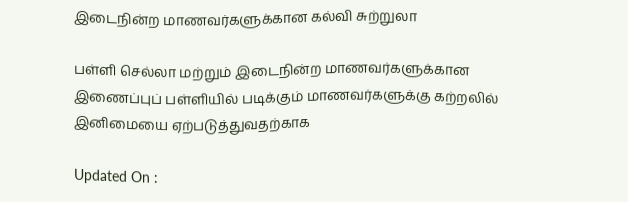இடைநின்ற மாணவர்களுக்கான கல்வி சுற்றுலா

பள்ளி செல்லா மற்றும் இடைநின்ற மாணவர்களுக்கான இணைப்புப் பள்ளியில் படிக்கும் மாணவர்களுக்கு கற்றலில் இனிமையை ஏற்படுத்துவதற்காக

Updated On :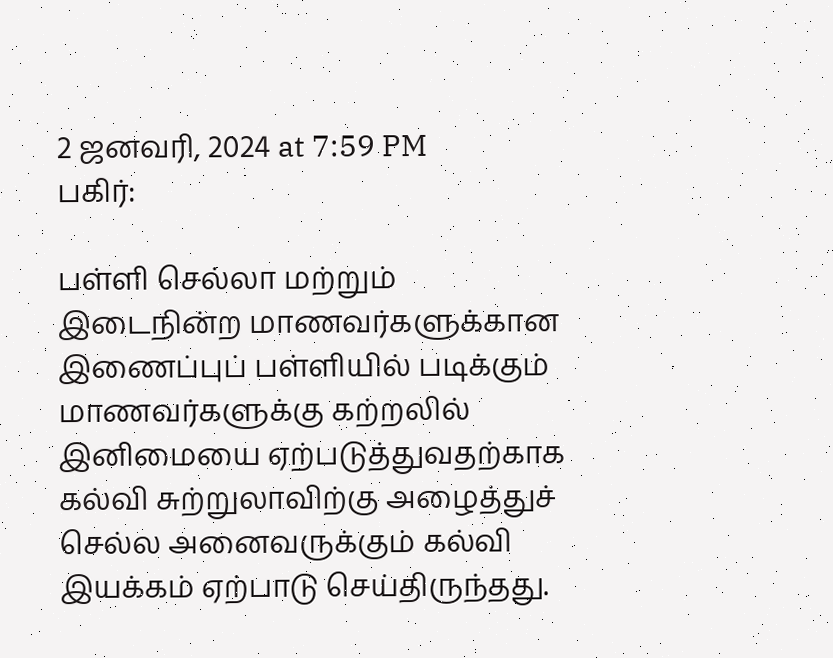2 ஜனவரி, 2024 at 7:59 PM
பகிர்:

பள்ளி செல்லா மற்றும் இடைநின்ற மாணவர்களுக்கான இணைப்புப் பள்ளியில் படிக்கும் மாணவர்களுக்கு கற்றலில் இனிமையை ஏற்படுத்துவதற்காக கல்வி சுற்றுலாவிற்கு அழைத்துச் செல்ல அனைவருக்கும் கல்வி இயக்கம் ஏற்பாடு செய்திருந்தது.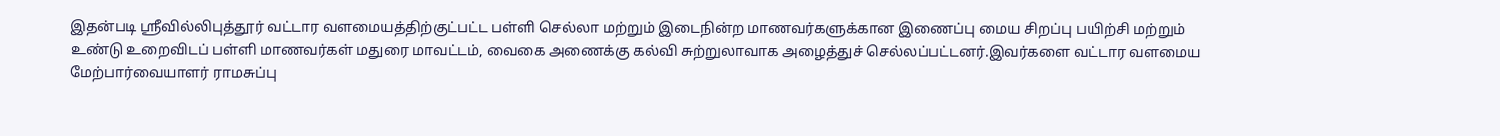இதன்படி ஸ்ரீவில்லிபுத்தூர் வட்டார வளமையத்திற்குட்பட்ட பள்ளி செல்லா மற்றும் இடைநின்ற மாணவர்களுக்கான இணைப்பு மைய சிறப்பு பயிற்சி மற்றும் உண்டு உறைவிடப் பள்ளி மாணவர்கள் மதுரை மாவட்டம், வைகை அணைக்கு கல்வி சுற்றுலாவாக அழைத்துச் செல்லப்பட்டனர்.இவர்களை வட்டார வளமைய மேற்பார்வையாளர் ராமசுப்பு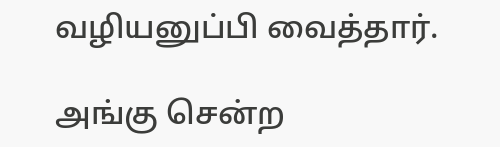வழியனுப்பி வைத்தார்.

அங்கு சென்ற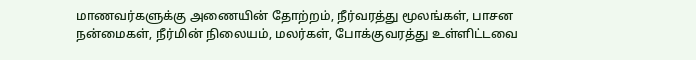மாணவர்களுக்கு அணையின் தோற்றம், நீர்வரத்து மூலங்கள், பாசன நன்மைகள், நீர்மின் நிலையம், மலர்கள், போக்குவரத்து உள்ளிட்டவை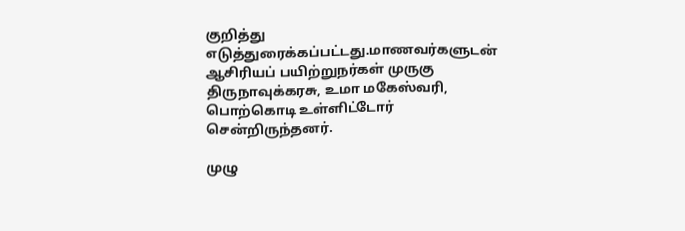குறித்து எடுத்துரைக்கப்பட்டது.மாணவர்களுடன் ஆசிரியப் பயிற்றுநர்கள் முருகு திருநாவுக்கரசு, உமா மகேஸ்வரி, பொற்கொடி உள்ளிட்டோர் சென்றிருந்தனர்.

முழு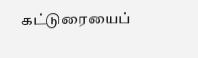கட்டுரையைப்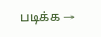படிக்க →